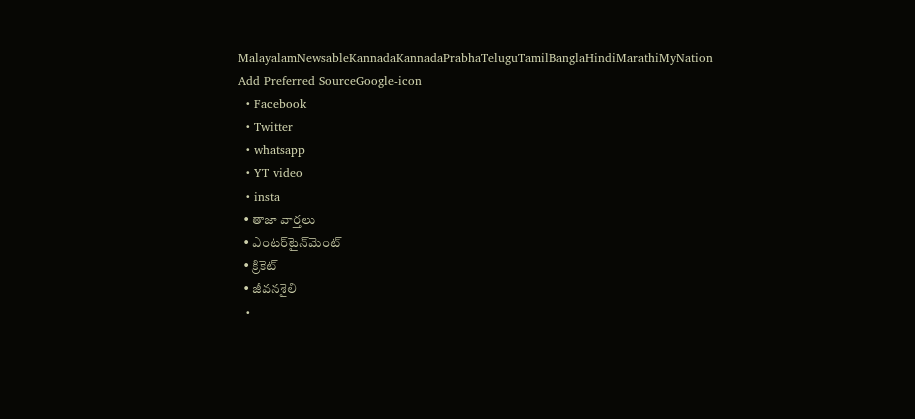MalayalamNewsableKannadaKannadaPrabhaTeluguTamilBanglaHindiMarathiMyNation
Add Preferred SourceGoogle-icon
  • Facebook
  • Twitter
  • whatsapp
  • YT video
  • insta
  • తాజా వార్తలు
  • ఎంటర్‌టైన్‌మెంట్
  • క్రికెట్
  • జీవనశైలి
  •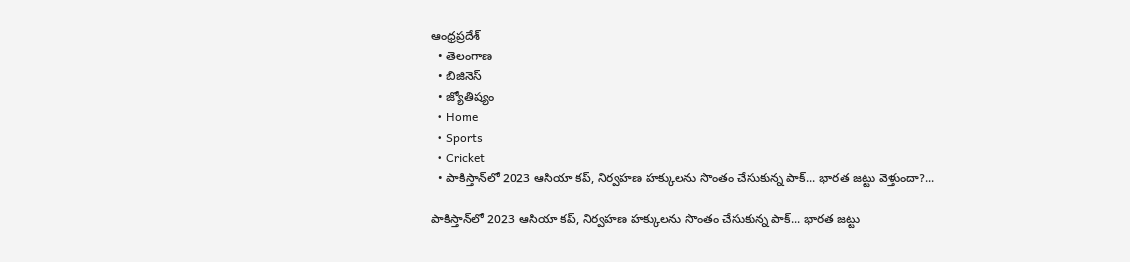ఆంధ్రప్రదేశ్
  • తెలంగాణ
  • బిజినెస్
  • జ్యోతిష్యం
  • Home
  • Sports
  • Cricket
  • పాకిస్తాన్‌లో 2023 ఆసియా కప్, నిర్వహణ హక్కులను సొంతం చేసుకున్న పాక్... భారత జట్టు వెళ్తుందా?...

పాకిస్తాన్‌లో 2023 ఆసియా కప్, నిర్వహణ హక్కులను సొంతం చేసుకున్న పాక్... భారత జట్టు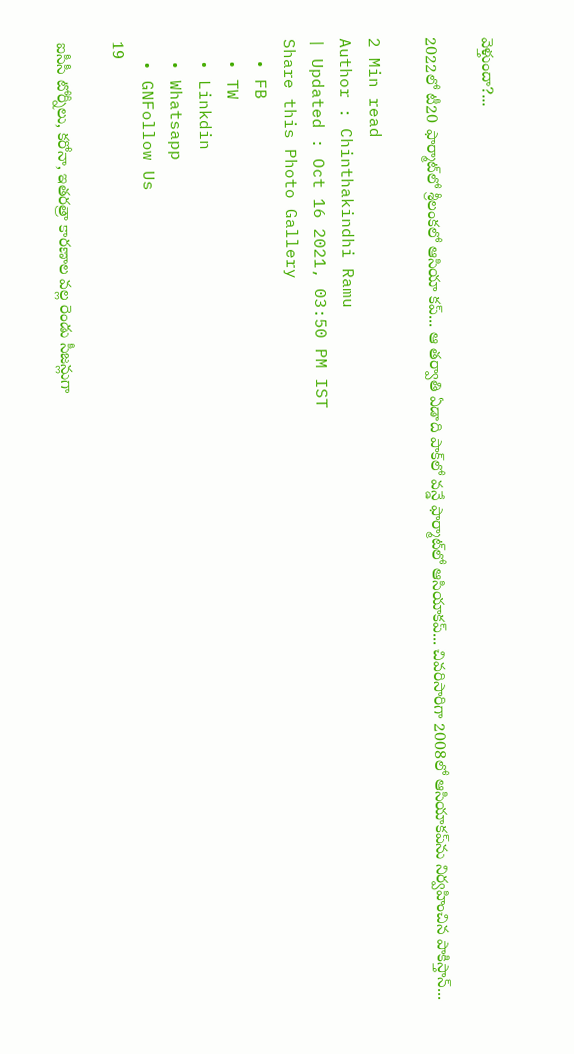వెళ్తుందా?...

2022లో టీ20 ఫార్మాట్‌లో శ్రీలంకలో ఆసియా కప్... ఆ తర్వాతి ఏడాది పాక్‌లో వన్డే ఫార్మాట్‌లో ఆసియాకప్... చివరిసారిగా 2008లో ఆసియాకప్‌ను నిర్వహించిన పాకిస్తాన్...

2 Min read
Author : Chinthakindhi Ramu
| Updated : Oct 16 2021, 03:50 PM IST
Share this Photo Gallery
  • FB
  • TW
  • Linkdin
  • Whatsapp
  • GNFollow Us
19

ఐసీసీ టోర్నీలు, కరోనా, ఇతరత్రా కారణాల వల్ల రెండు సీజన్లుగా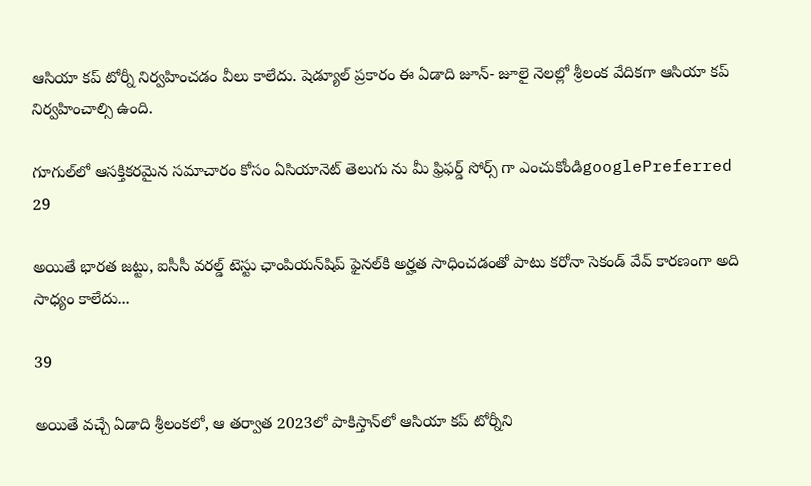ఆసియా కప్ టోర్నీ నిర్వహించడం వీలు కాలేదు. షెడ్యూల్ ప్రకారం ఈ ఏడాది జూన్- జూలై నెలల్లో శ్రీలంక వేదికగా ఆసియా కప్ నిర్వహించాల్సి ఉంది.

గూగుల్‌లో ఆసక్తికరమైన సమాచారం కోసం ఏసియానెట్ తెలుగు ను మీ ఫ్రిఫర్డ్ సోర్స్ గా ఎంచుకోండిgooglePreferred
29

అయితే భారత జట్టు, ఐసీసీ వరల్డ్ టెస్టు ఛాంపియన్‌షిప్ ఫైనల్‌కి అర్హత సాధించడంతో పాటు కరోనా సెకండ్ వేవ్ కారణంగా అది సాధ్యం కాలేదు...

39

అయితే వచ్చే ఏడాది శ్రీలంకలో, ఆ తర్వాత 2023లో పాకిస్తాన్‌లో ఆసియా కప్ టోర్నీని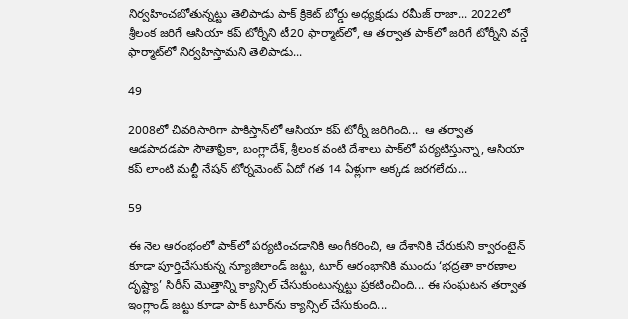నిర్వహించబోతున్నట్టు తెలిపాడు పాక్ క్రికెట్ బోర్డు అధ్యక్షుడు రమీజ్ రాజా... 2022లో శ్రీలంక జరిగే ఆసియా కప్ టోర్నీని టీ20 ఫార్మాట్‌లో, ఆ తర్వాత పాక్‌లో జరిగే టోర్నీని వన్డే ఫార్మాట్‌లో నిర్వహిస్తామని తెలిపాడు...

49

2008లో చివరిసారిగా పాకిస్తాన్‌లో ఆసియా కప్ టోర్నీ జరిగింది...  ఆ తర్వాత ఆడపాదడపా సౌతాఫ్రికా, బంగ్లాదేశ్, శ్రీలంక వంటి దేశాలు పాక్‌లో పర్యటిస్తున్నా, ఆసియా కప్ లాంటి మల్టీ నేషన్ టోర్నమెంట్ ఏదో గత 14 ఏళ్లుగా అక్కడ జరగలేదు...

59

ఈ నెల ఆరంభంలో పాక్‌లో పర్యటించడానికి అంగీకరించి, ఆ దేశానికి చేరుకుని క్వారంటైన్ కూడా పూర్తిచేసుకున్న న్యూజిలాండ్ జట్టు, టూర్ ఆరంభానికి ముందు ‘భద్రతా కారణాల దృష్ట్యా’ సిరీస్ మొత్తాన్ని క్యాన్సిల్ చేసుకుంటున్నట్టు ప్రకటించింది... ఈ సంఘటన తర్వాత ఇంగ్లాండ్ జట్టు కూడా పాక్ టూర్‌ను క్యాన్సిల్ చేసుకుంది...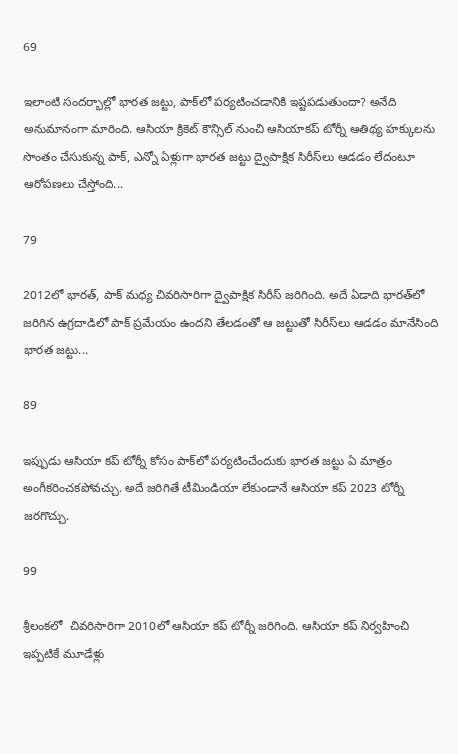69

ఇలాంటి సందర్భాల్లో భారత జట్టు, పాక్‌లో పర్యటించడానికి ఇష్టపడుతుందా? అనేది అనుమానంగా మారింది. ఆసియా క్రికెట్ కౌన్సిల్‌ నుంచి ఆసియాకప్ టోర్నీ ఆతిథ్య హక్కులను సొంతం చేసుకున్న పాక్, ఎన్నో ఏళ్లుగా భారత జట్టు ద్వైపాక్షిక సిరీస్‌లు ఆడడం లేదంటూ ఆరోపణలు చేస్తోంది...

79

2012లో భారత్, పాక్ మధ్య చివరిసారిగా ద్వైపాక్షిక సిరీస్ జరిగింది. అదే ఏడాది భారత్‌లో జరిగిన ఉగ్రదాడిలో పాక్ ప్రమేయం ఉందని తేలడంతో ఆ జట్టుతో సిరీస్‌లు ఆడడం మానేసింది భారత జట్టు...

89

ఇప్పుడు ఆసియా కప్ టోర్నీ కోసం పాక్‌లో పర్యటించేందుకు భారత జట్టు ఏ మాత్రం అంగీకరించకపోవచ్చు. అదే జరిగితే టీమిండియా లేకుండానే ఆసియా కప్ 2023 టోర్నీ జరగొచ్చు.

99

శ్రీలంకలో  చివరిసారిగా 2010లో ఆసియా కప్ టోర్నీ జరిగింది. ఆసియా కప్ నిర్వహించి ఇప్పటికే మూడేళ్లు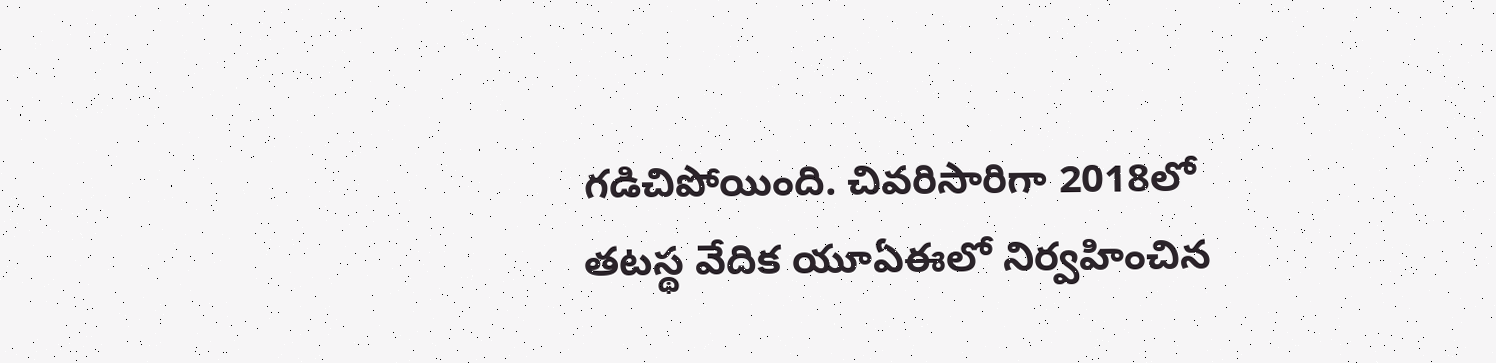గడిచిపోయింది. చివరిసారిగా 2018లో తటస్థ వేదిక యూఏఈలో నిర్వహించిన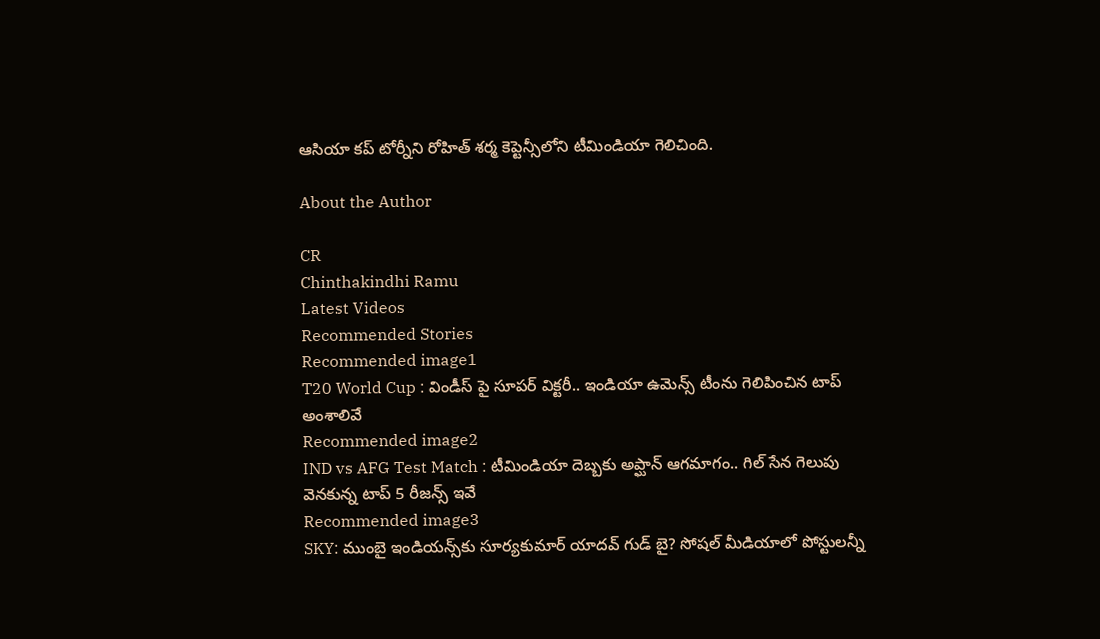ఆసియా కప్ టోర్నీని రోహిత్ శర్మ కెప్టెన్సీలోని టీమిండియా గెలిచింది.

About the Author

CR
Chinthakindhi Ramu
Latest Videos
Recommended Stories
Recommended image1
T20 World Cup : విండీస్ పై సూపర్ విక్టరీ.. ఇండియా ఉమెన్స్ టీంను గెలిపించిన టాప్ అంశాలివే
Recommended image2
IND vs AFG Test Match : టీమిండియా దెబ్బకు అప్ఘాన్ ఆగమాగం.. గిల్ సేన గెలుపు వెనకున్న టాప్ 5 రీజన్స్ ఇవే
Recommended image3
SKY: ముంబై ఇండియన్స్‌కు సూర్యకుమార్ యాదవ్ గుడ్ బై? సోషల్ మీడియాలో పోస్టులన్నీ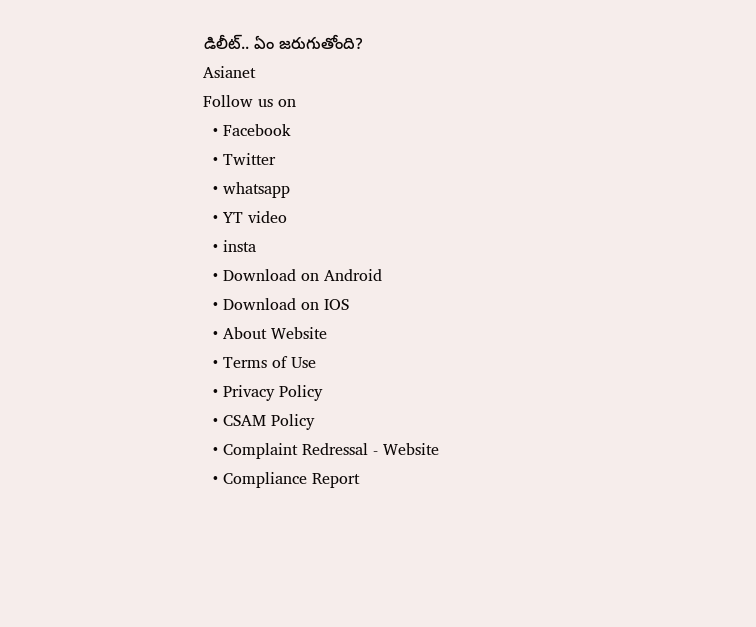డిలీట్.. ఏం జరుగుతోంది?
Asianet
Follow us on
  • Facebook
  • Twitter
  • whatsapp
  • YT video
  • insta
  • Download on Android
  • Download on IOS
  • About Website
  • Terms of Use
  • Privacy Policy
  • CSAM Policy
  • Complaint Redressal - Website
  • Compliance Report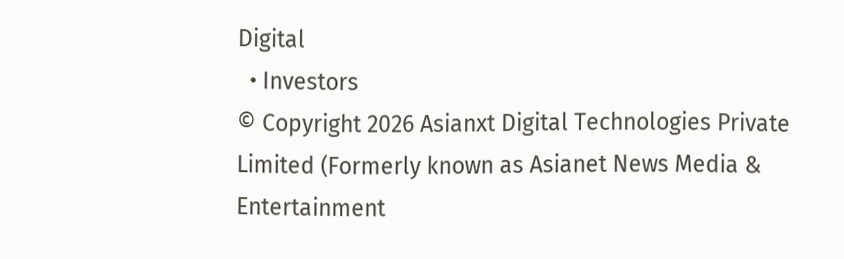Digital
  • Investors
© Copyright 2026 Asianxt Digital Technologies Private Limited (Formerly known as Asianet News Media & Entertainment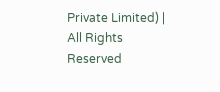Private Limited) | All Rights Reserved